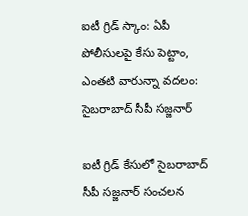ఐటీ గ్రిడ్ స్కాం: ఏపీ పోలీసులపై కేసు పెట్టాం, ఎంతటి వారున్నా వదలం: సైబరాబాద్ సీపీ సజ్జనార్

ఐటీ గ్రిడ్ కేసులో సైబరాబాద్ సీపీ సజ్జనార్ సంచలన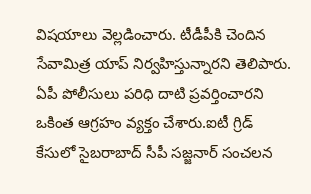విషయాలు వెల్లడించారు. టీడీపీకి చెందిన సేవామిత్ర యాప్ నిర్వహిస్తున్నారని తెలిపారు. ఏపీ పోలీసులు పరిధి దాటి ప్రవర్తించారని ఒకింత ఆగ్రహం వ్యక్తం చేశారు.ఐటీ గ్రిడ్ కేసులో సైబరాబాద్ సీపీ సజ్జనార్ సంచలన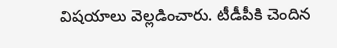విషయాలు వెల్లడించారు. టీడీపీకి చెందిన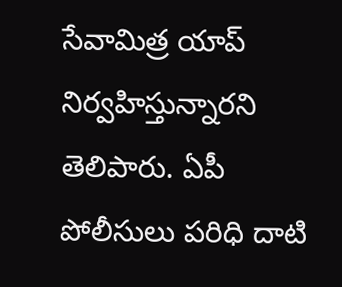సేవామిత్ర యాప్ నిర్వహిస్తున్నారని తెలిపారు. ఏపీ పోలీసులు పరిధి దాటి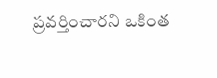ప్రవర్తించారని ఒకింత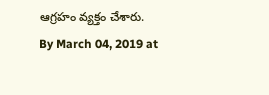ఆగ్రహం వ్యక్తం చేశారు.
By March 04, 2019 at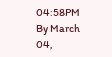04:58PM
By March 04,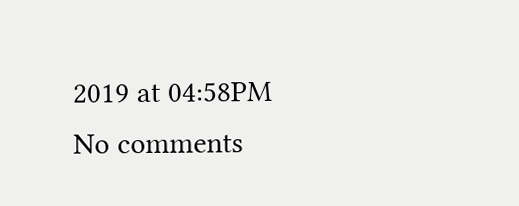2019 at 04:58PM
No comments